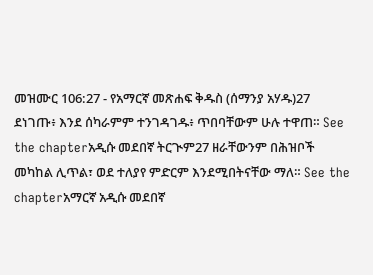መዝሙር 106:27 - የአማርኛ መጽሐፍ ቅዱስ (ሰማንያ አሃዱ)27 ደነገጡ፥ እንደ ሰካራምም ተንገዳገዱ፥ ጥበባቸውም ሁሉ ተዋጠ። See the chapterአዲሱ መደበኛ ትርጒም27 ዘራቸውንም በሕዝቦች መካከል ሊጥል፣ ወደ ተለያየ ምድርም እንደሚበትናቸው ማለ። See the chapterአማርኛ አዲሱ መደበኛ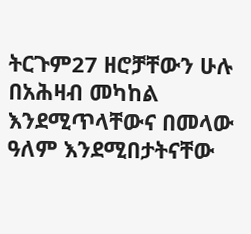ትርጉም27 ዘሮቻቸውን ሁሉ በአሕዛብ መካከል እንደሚጥላቸውና በመላው ዓለም እንደሚበታትናቸው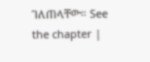ገለጠላቸው። See the chapter |